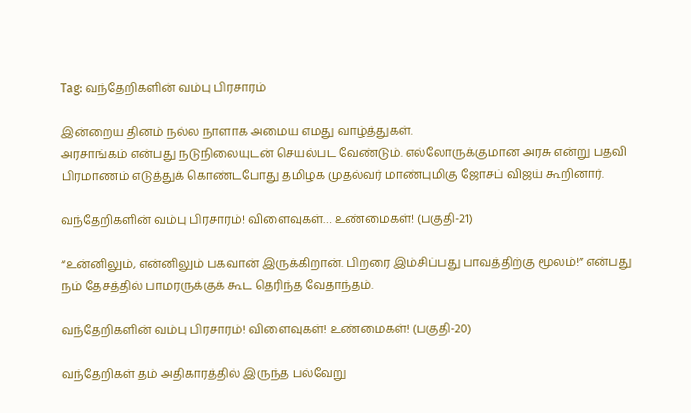Tag: வந்தேறிகளின் வம்பு பிரசாரம்

இன்றைய தினம் நல்ல நாளாக அமைய எமது வாழ்த்துகள்.
அரசாங்கம் என்பது நடுநிலையுடன் செயல்பட வேண்டும். எல்லோருக்குமான அரசு என்று பதவி பிரமாணம் எடுத்துக் கொண்டபோது தமிழக முதல்வர் மாண்புமிகு ஜோசப் விஜய் கூறினார்.

வந்தேறிகளின் வம்பு பிரசாரம்! விளைவுகள்… உண்மைகள்! (பகுதி-21)

“உன்னிலும், என்னிலும் பகவான் இருக்கிறான். பிறரை இம்சிப்பது பாவத்திற்கு மூலம்!” என்பது நம் தேசத்தில் பாமரருக்குக் கூட தெரிந்த வேதாந்தம்.

வந்தேறிகளின் வம்பு பிரசாரம்! விளைவுகள்! உண்மைகள்! (பகுதி-20)

வந்தேறிகள் தம் அதிகாரத்தில் இருந்த பல்வேறு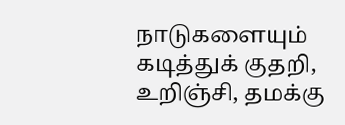நாடுகளையும் கடித்துக் குதறி, உறிஞ்சி, தமக்கு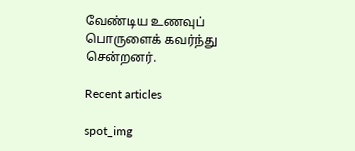வேண்டிய உணவுப் பொருளைக் கவர்ந்து சென்றனர்.

Recent articles

spot_img